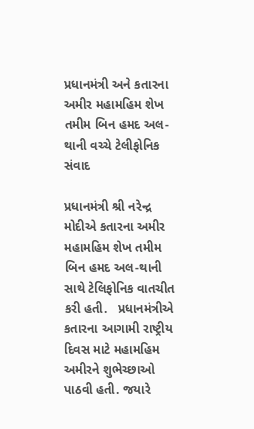પ્રધાનમંત્રી અને કતારના અમીર મહામહિમ શેખ તમીમ બિન હમદ અલ-થાની વચ્ચે ટેલીફોનિક સંવાદ

પ્રધાનમંત્રી શ્રી નરેન્દ્ર મોદીએ કતારના અમીર મહામહિમ શેખ તમીમ બિન હમદ અલ-થાની સાથે ટેલિફોનિક વાતચીત કરી હતી.   પ્રધાનમંત્રીએ કતારના આગામી રાષ્ટ્રીય દિવસ માટે મહામહિમ અમીરને શુભેચ્છાઓ પાઠવી હતી. જયારે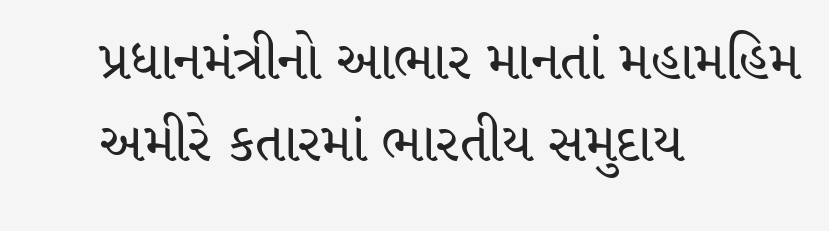પ્રધાનમંત્રીનો આભાર માનતાં મહામહિમ અમીરે કતારમાં ભારતીય સમુદાય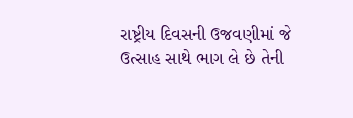રાષ્ટ્રીય દિવસની ઉજવણીમાં જે ઉત્સાહ સાથે ભાગ લે છે તેની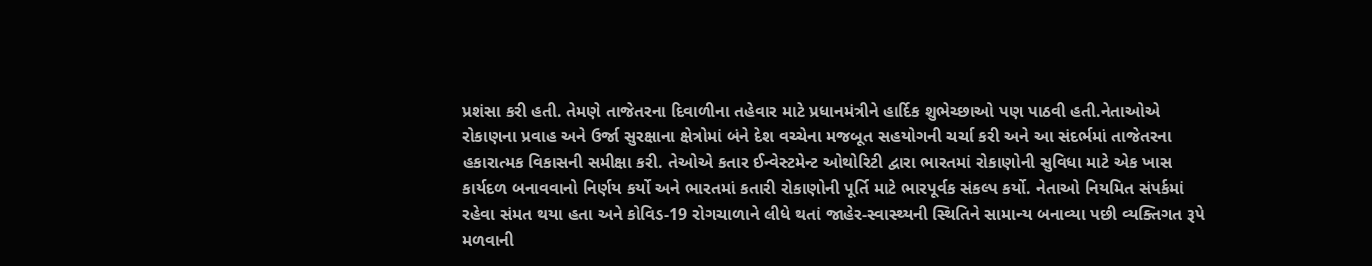પ્રશંસા કરી હતી. તેમણે તાજેતરના દિવાળીના તહેવાર માટે પ્રધાનમંત્રીને હાર્દિક શુભેચ્છાઓ પણ પાઠવી હતી.નેતાઓએ રોકાણના પ્રવાહ અને ઉર્જા સુરક્ષાના ક્ષેત્રોમાં બંને દેશ વચ્ચેના મજબૂત સહયોગની ચર્ચા કરી અને આ સંદર્ભમાં તાજેતરના હકારાત્મક વિકાસની સમીક્ષા કરી. તેઓએ કતાર ઈન્વેસ્ટમેન્ટ ઓથોરિટી દ્વારા ભારતમાં રોકાણોની સુવિધા માટે એક ખાસ કાર્યદળ બનાવવાનો નિર્ણય કર્યો અને ભારતમાં કતારી રોકાણોની પૂર્તિ માટે ભારપૂર્વક સંકલ્પ કર્યો. નેતાઓ નિયમિત સંપર્કમાં રહેવા સંમત થયા હતા અને કોવિડ-19 રોગચાળાને લીધે થતાં જાહેર-સ્વાસ્થ્યની સ્થિતિને સામાન્ય બનાવ્યા પછી વ્યક્તિગત રૂપે મળવાની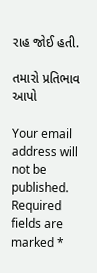રાહ જોઈ હતી.

તમારો પ્રતિભાવ આપો

Your email address will not be published. Required fields are marked *